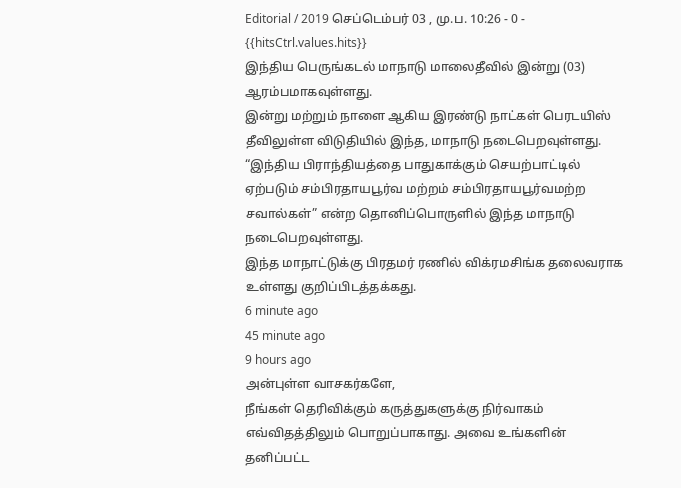Editorial / 2019 செப்டெம்பர் 03 , மு.ப. 10:26 - 0 - {{hitsCtrl.values.hits}}
இந்திய பெருங்கடல் மாநாடு மாலைதீவில் இன்று (03) ஆரம்பமாகவுள்ளது.
இன்று மற்றும் நாளை ஆகிய இரண்டு நாட்கள் பெரடயிஸ் தீவிலுள்ள விடுதியில் இந்த, மாநாடு நடைபெறவுள்ளது.
“இந்திய பிராந்தியத்தை பாதுகாக்கும் செயற்பாட்டில் ஏற்படும் சம்பிரதாயபூர்வ மற்றம் சம்பிரதாயபூர்வமற்ற சவால்கள்” என்ற தொனிப்பொருளில் இந்த மாநாடு நடைபெறவுள்ளது.
இந்த மாநாட்டுக்கு பிரதமர் ரணில் விக்ரமசிங்க தலைவராக உள்ளது குறிப்பிடத்தக்கது.
6 minute ago
45 minute ago
9 hours ago
அன்புள்ள வாசகர்களே,
நீங்கள் தெரிவிக்கும் கருத்துகளுக்கு நிர்வாகம் எவ்விதத்திலும் பொறுப்பாகாது. அவை உங்களின் தனிப்பட்ட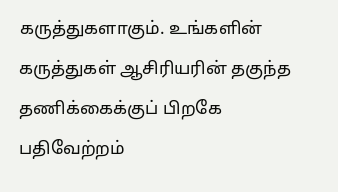கருத்துகளாகும். உங்களின் கருத்துகள் ஆசிரியரின் தகுந்த தணிக்கைக்குப் பிறகே பதிவேற்றம்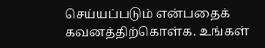செய்யப்படும் என்பதைக் கவனத்திற்கொள்க. உங்கள்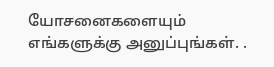யோசனைகளையும் எங்களுக்கு அனுப்புங்கள். .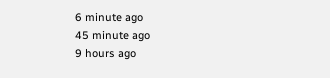6 minute ago
45 minute ago
9 hours ago